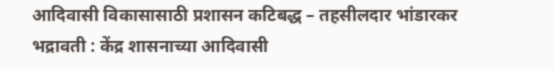आदिवासी विकासासाठी प्रशासन कटिबद्ध – तहसीलदार भांडारकर
भद्रावती : केंद्र शासनाच्या आदिवासी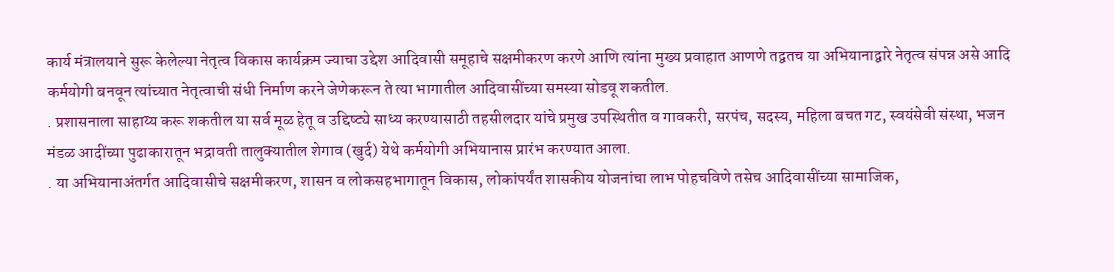कार्य मंत्रालयाने सुरू केलेल्या नेतृत्व विकास कार्यक्रम ज्याचा उद्देश आदिवासी समूहाचे सक्षमीकरण करणे आणि त्यांना मुख्य प्रवाहात आणणे तद्वतच या अभियानाद्वारे नेतृत्व संपन्न असे आदि कर्मयोगी बनवून त्यांच्यात नेतृत्वाची संधी निर्माण करने जेणेकरून ते त्या भागातील आदिवासींच्या समस्या सोडवू शकतील.
. प्रशासनाला साहाय्य करू शकतील या सर्व मूळ हेतू व उद्दिष्ट्ये साध्य करण्यासाठी तहसीलदार यांचे प्रमुख उपस्थितीत व गावकरी, सरपंच, सदस्य, महिला बचत गट, स्वयंसेवी संस्था, भजन मंडळ आदींच्या पुढाकारातून भद्रावती तालुक्यातील शेगाव (खुर्द) येथे कर्मयोगी अभियानास प्रारंभ करण्यात आला.
. या अभियानाअंतर्गत आदिवासीचे सक्षमीकरण, शासन व लोकसहभागातून विकास, लोकांपर्यंत शासकीय योजनांचा लाभ पोहचविणे तसेच आदिवासींच्या सामाजिक,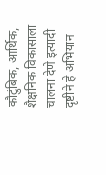कौटुंबिक, आर्थिक, शैक्षनिक विकासाला चालना देणे इत्यादी दृष्टीने हे अभियान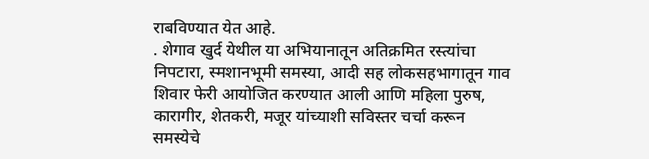राबविण्यात येत आहे.
. शेगाव खुर्द येथील या अभियानातून अतिक्रमित रस्त्यांचा निपटारा, स्मशानभूमी समस्या, आदी सह लोकसहभागातून गाव शिवार फेरी आयोजित करण्यात आली आणि महिला पुरुष, कारागीर, शेतकरी, मजूर यांच्याशी सविस्तर चर्चा करून समस्येचे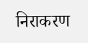निराकरण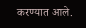करण्यात आले.